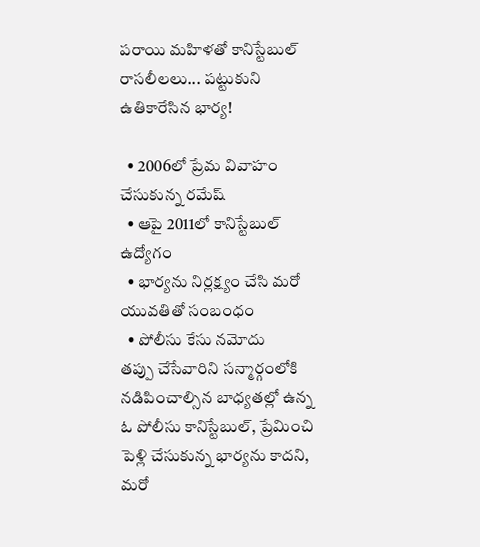పరాయి మహిళతో కానిస్టేబుల్ రాసలీలలు... పట్టుకుని ఉతికారేసిన భార్య!

  • 2006లో ప్రేమ వివాహం చేసుకున్న రమేష్
  • ఆపై 2011లో కానిస్టేబుల్ ఉద్యోగం
  • భార్యను నిర్లక్ష్యం చేసి మరో యువతితో సంబంధం
  • పోలీసు కేసు నమోదు
తప్పు చేసేవారిని సన్మార్గంలోకి నడిపించాల్సిన బాధ్యతల్లో ఉన్న ఓ పోలీసు కానిస్టేబుల్, ప్రేమించి పెళ్లి చేసుకున్న భార్యను కాదని, మరో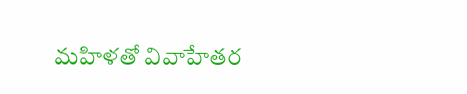మహిళతో వివాహేతర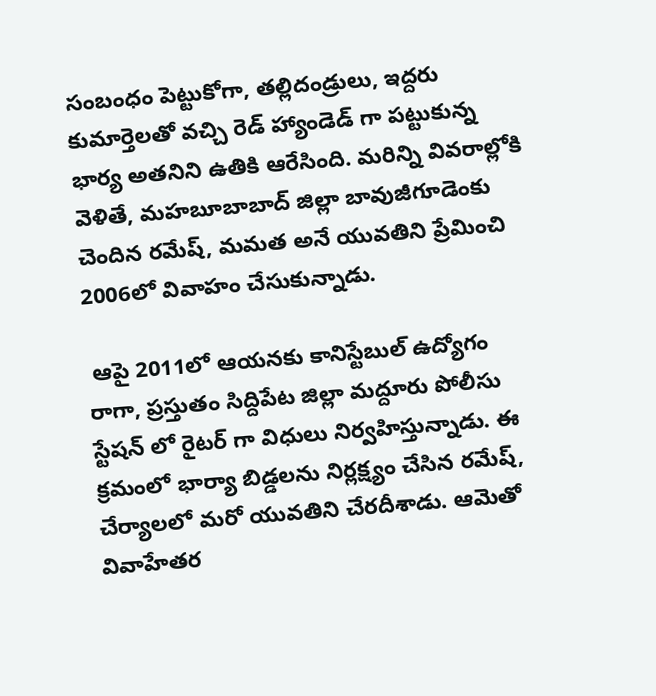సంబంధం పెట్టుకోగా, తల్లిదండ్రులు, ఇద్దరు కుమార్తెలతో వచ్చి రెడ్ హ్యాండెడ్ గా పట్టుకున్న భార్య అతనిని ఉతికి ఆరేసింది. మరిన్ని వివరాల్లోకి వెళితే, మహబూబాబాద్ జిల్లా బావుజీగూడెంకు చెందిన రమేష్, మమత అనే యువతిని ప్రేమించి 2006లో వివాహం చేసుకున్నాడు.

 ఆపై 2011లో ఆయనకు కానిస్టేబుల్ ఉద్యోగం రాగా, ప్రస్తుతం సిద్దిపేట జిల్లా మద్దూరు పోలీసు స్టేషన్ లో రైటర్ గా విధులు నిర్వహిస్తున్నాడు. ఈ క్రమంలో భార్యా బిడ్డలను నిర్లక్ష్యం చేసిన రమేష్, చేర్యాలలో మరో యువతిని చేరదీశాడు. ఆమెతో వివాహేతర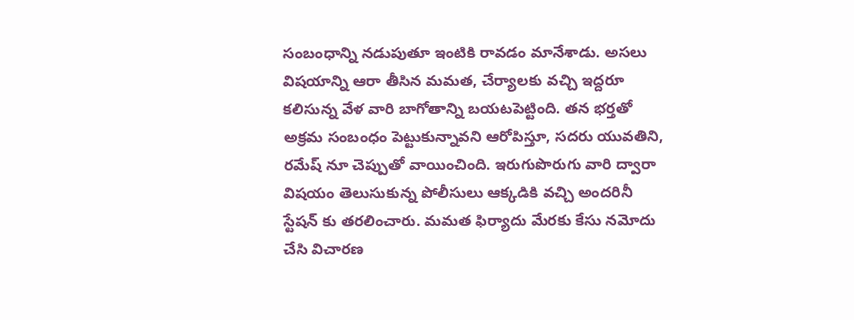సంబంధాన్ని నడుపుతూ ఇంటికి రావడం మానేశాడు. అసలు విషయాన్ని ఆరా తీసిన మమత, చేర్యాలకు వచ్చి ఇద్దరూ కలిసున్న వేళ వారి బాగోతాన్ని బయటపెట్టింది. తన భర్తతో అక్రమ సంబంధం పెట్టుకున్నావని ఆరోపిస్తూ, సదరు యువతిని, రమేష్ నూ చెప్పుతో వాయించింది. ఇరుగుపొరుగు వారి ద్వారా విషయం తెలుసుకున్న పోలీసులు ఆక్కడికి వచ్చి అందరినీ స్టేషన్ కు తరలించారు. మమత ఫిర్యాదు మేరకు కేసు నమోదు చేసి విచారణ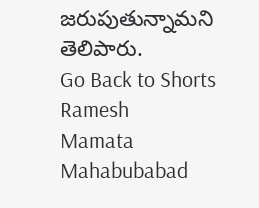జరుపుతున్నామని తెలిపారు.
Go Back to Shorts
Ramesh
Mamata
Mahabubabad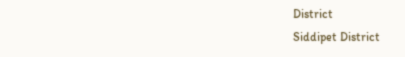District
Siddipet District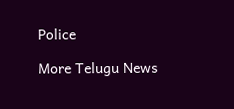Police

More Telugu News